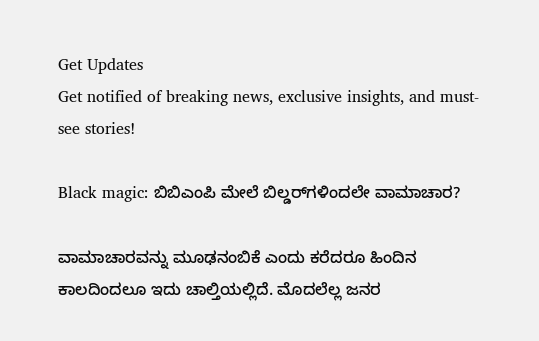Get Updates
Get notified of breaking news, exclusive insights, and must-see stories!

Black magic: ಬಿಬಿಎಂಪಿ ಮೇಲೆ ಬಿಲ್ಡರ್‌ಗಳಿಂದಲೇ ವಾಮಾಚಾರ?

ವಾಮಾಚಾರವನ್ನು ಮೂಢನಂಬಿಕೆ ಎಂದು ಕರೆದರೂ ಹಿಂದಿನ ಕಾಲದಿಂದಲೂ ಇದು ಚಾಲ್ತಿಯಲ್ಲಿದೆ. ಮೊದಲೆಲ್ಲ ಜನರ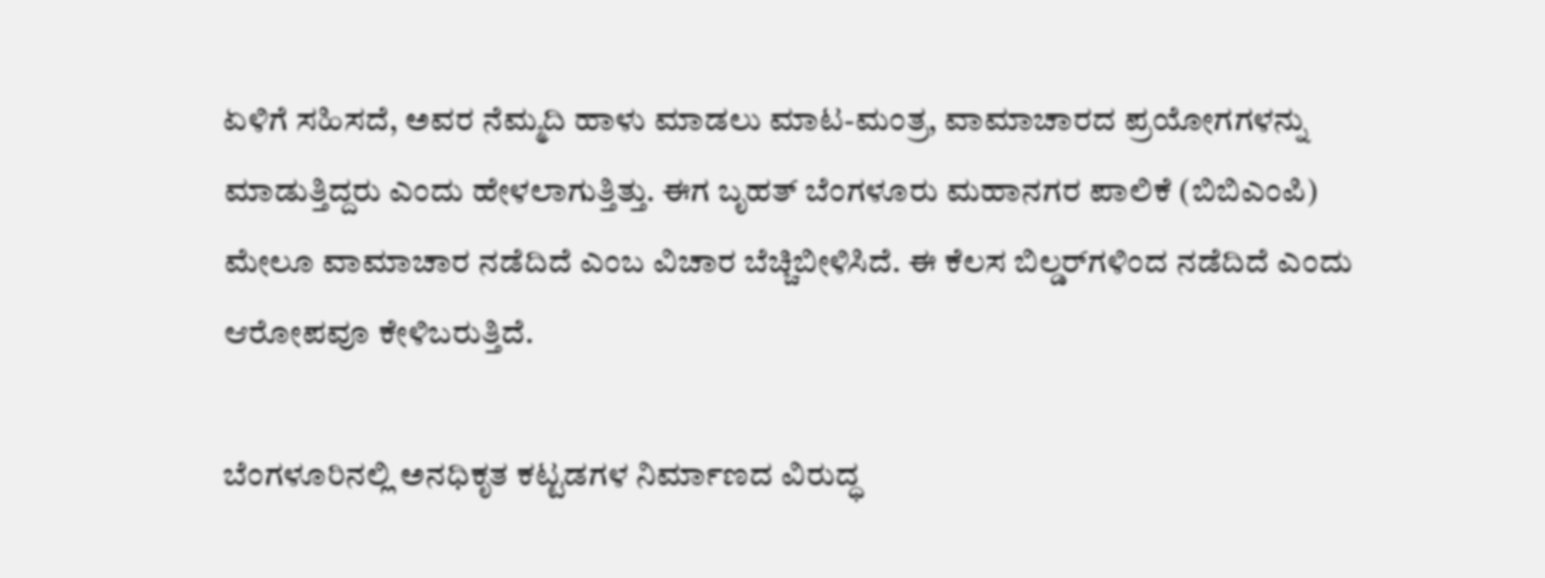ಏಳಿಗೆ ಸಹಿಸದೆ, ಅವರ ನೆಮ್ಮದಿ ಹಾಳು ಮಾಡಲು ಮಾಟ-ಮಂತ್ರ, ವಾಮಾಚಾರದ ಪ್ರಯೋಗಗಳನ್ನು ಮಾಡುತ್ತಿದ್ದರು ಎಂದು ಹೇಳಲಾಗುತ್ತಿತ್ತು. ಈಗ ಬೃಹತ್‌ ಬೆಂಗಳೂರು ಮಹಾನಗರ ಪಾಲಿಕೆ (ಬಿಬಿಎಂಪಿ) ಮೇಲೂ ವಾಮಾಚಾರ ನಡೆದಿದೆ ಎಂಬ ವಿಚಾರ ಬೆಚ್ಚಿಬೀಳಿಸಿದೆ. ಈ ಕೆಲಸ ಬಿಲ್ಡರ್‌ಗಳಿಂದ ನಡೆದಿದೆ ಎಂದು ಆರೋಪವೂ ಕೇಳಿಬರುತ್ತಿದೆ.

ಬೆಂಗಳೂರಿನಲ್ಲಿ ಅನಧಿಕೃತ ಕಟ್ಟಡಗಳ ನಿರ್ಮಾಣದ ವಿರುದ್ಧ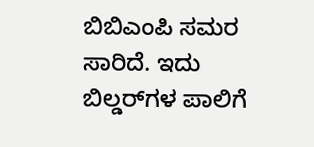ಬಿಬಿಎಂಪಿ ಸಮರ ಸಾರಿದೆ. ಇದು ಬಿಲ್ಡರ್‌ಗಳ ಪಾಲಿಗೆ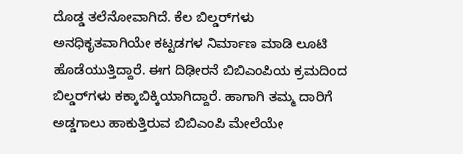ದೊಡ್ಡ ತಲೆನೋವಾಗಿದೆ. ಕೆಲ ಬಿಲ್ಡರ್‌ಗಳು ಅನಧಿಕೃತವಾಗಿಯೇ ಕಟ್ಟಡಗಳ ನಿರ್ಮಾಣ ಮಾಡಿ ಲೂಟಿ ಹೊಡೆಯುತ್ತಿದ್ದಾರೆ. ಈಗ ದಿಢೀರನೆ ಬಿಬಿಎಂಪಿಯ ಕ್ರಮದಿಂದ ಬಿಲ್ಡರ್‌ಗಳು ಕಕ್ಕಾಬಿಕ್ಕಿಯಾಗಿದ್ದಾರೆ. ಹಾಗಾಗಿ ತಮ್ಮ ದಾರಿಗೆ ಅಡ್ಡಗಾಲು ಹಾಕುತ್ತಿರುವ ಬಿಬಿಎಂಪಿ ಮೇಲೆಯೇ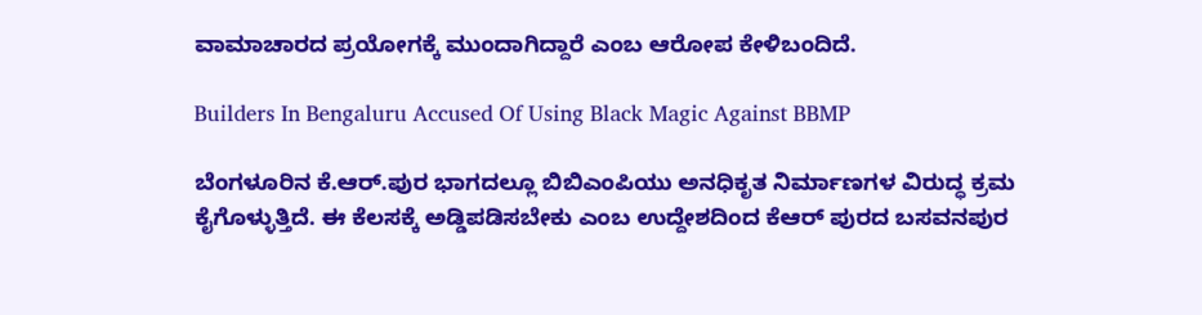ವಾಮಾಚಾರದ ಪ್ರಯೋಗಕ್ಕೆ ಮುಂದಾಗಿದ್ದಾರೆ ಎಂಬ ಆರೋಪ ಕೇಳಿಬಂದಿದೆ.

Builders In Bengaluru Accused Of Using Black Magic Against BBMP

ಬೆಂಗಳೂರಿನ ಕೆ.ಆರ್.ಪುರ ಭಾಗದಲ್ಲೂ ಬಿಬಿಎಂಪಿಯು ಅನಧಿಕೃತ ನಿರ್ಮಾಣಗಳ ವಿರುದ್ಧ ಕ್ರಮ ಕೈಗೊಳ್ಳುತ್ತಿದೆ. ಈ ಕೆಲಸಕ್ಕೆ ಅಡ್ಡಿಪಡಿಸಬೇಕು ಎಂಬ ಉದ್ದೇಶದಿಂದ ಕೆಆರ್‌ ಪುರದ ಬಸವನಪುರ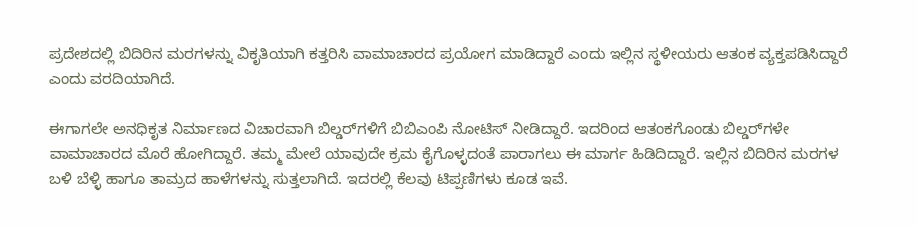ಪ್ರದೇಶದಲ್ಲಿ ಬಿದಿರಿನ ಮರಗಳನ್ನು ವಿಕೃತಿಯಾಗಿ ಕತ್ತರಿಸಿ ವಾಮಾಚಾರದ ಪ್ರಯೋಗ ಮಾಡಿದ್ದಾರೆ ಎಂದು ಇಲ್ಲಿನ ಸ್ಥಳೀಯರು ಆತಂಕ ವ್ಯಕ್ತಪಡಿಸಿದ್ದಾರೆ ಎಂದು ವರದಿಯಾಗಿದೆ.

ಈಗಾಗಲೇ ಅನಧಿಕೃತ ನಿರ್ಮಾಣದ ವಿಚಾರವಾಗಿ ಬಿಲ್ಡರ್‌ಗಳಿಗೆ ಬಿಬಿಎಂಪಿ ನೋಟಿಸ್‌ ನೀಡಿದ್ದಾರೆ. ಇದರಿಂದ ಆತಂಕಗೊಂಡು ಬಿಲ್ಡರ್‌ಗಳೇ ವಾಮಾಚಾರದ ಮೊರೆ ಹೋಗಿದ್ದಾರೆ. ತಮ್ಮ ಮೇಲೆ ಯಾವುದೇ ಕ್ರಮ ಕೈಗೊಳ್ಳದಂತೆ ಪಾರಾಗಲು ಈ ಮಾರ್ಗ ಹಿಡಿದಿದ್ದಾರೆ. ಇಲ್ಲಿನ ಬಿದಿರಿನ ಮರಗಳ ಬಳಿ ಬೆಳ್ಳಿ ಹಾಗೂ ತಾಮ್ರದ ಹಾಳೆಗಳನ್ನು ಸುತ್ತಲಾಗಿದೆ. ಇದರಲ್ಲಿ ಕೆಲವು ಟಿಪ್ಪಣಿಗಳು ಕೂಡ ಇವೆ.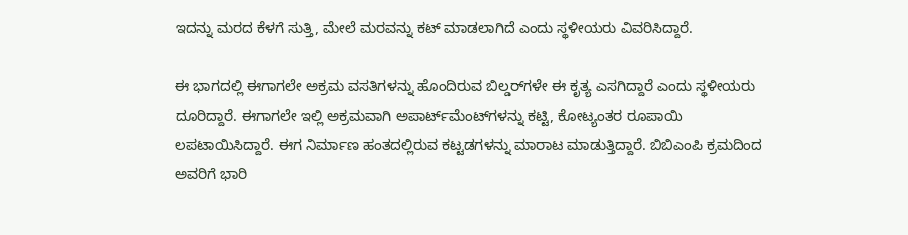ಇದನ್ನು ಮರದ ಕೆಳಗೆ ಸುತ್ತಿ, ಮೇಲೆ ಮರವನ್ನು ಕಟ್‌ ಮಾಡಲಾಗಿದೆ ಎಂದು ಸ್ಥಳೀಯರು ವಿವರಿಸಿದ್ದಾರೆ.

ಈ ಭಾಗದಲ್ಲಿ ಈಗಾಗಲೇ ಅಕ್ರಮ ವಸತಿಗಳನ್ನು ಹೊಂದಿರುವ ಬಿಲ್ಡರ್‌ಗಳೇ ಈ ಕೃತ್ಯ ಎಸಗಿದ್ದಾರೆ ಎಂದು ಸ್ಥಳೀಯರು ದೂರಿದ್ದಾರೆ. ಈಗಾಗಲೇ ಇಲ್ಲಿ ಅಕ್ರಮವಾಗಿ ಅಪಾರ್ಟ್‌ಮೆಂಟ್‌ಗಳನ್ನು ಕಟ್ಟಿ, ಕೋಟ್ಯಂತರ ರೂಪಾಯಿ ಲಪಟಾಯಿಸಿದ್ದಾರೆ. ಈಗ ನಿರ್ಮಾಣ ಹಂತದಲ್ಲಿರುವ ಕಟ್ಟಡಗಳನ್ನು ಮಾರಾಟ ಮಾಡುತ್ತಿದ್ದಾರೆ. ಬಿಬಿಎಂಪಿ ಕ್ರಮದಿಂದ ಅವರಿಗೆ ಭಾರಿ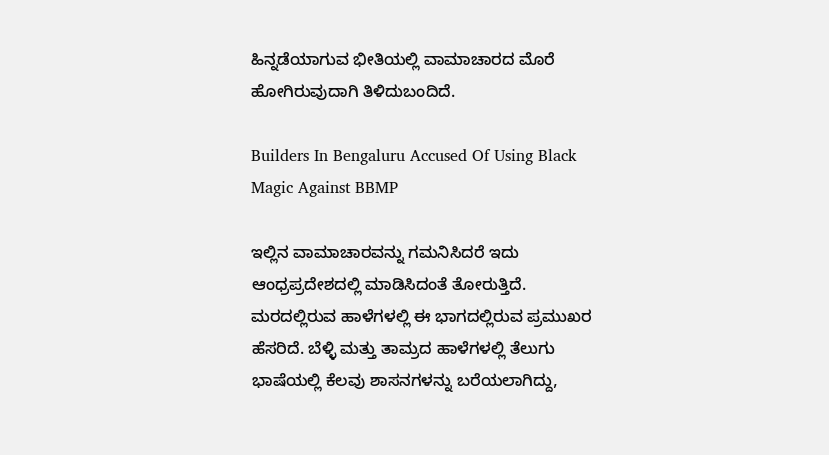ಹಿನ್ನಡೆಯಾಗುವ ಭೀತಿಯಲ್ಲಿ ವಾಮಾಚಾರದ ಮೊರೆ ಹೋಗಿರುವುದಾಗಿ ತಿಳಿದುಬಂದಿದೆ.

Builders In Bengaluru Accused Of Using Black Magic Against BBMP

ಇಲ್ಲಿನ ವಾಮಾಚಾರವನ್ನು ಗಮನಿಸಿದರೆ ಇದು ಆಂಧ್ರಪ್ರದೇಶದಲ್ಲಿ ಮಾಡಿಸಿದಂತೆ ತೋರುತ್ತಿದೆ. ಮರದಲ್ಲಿರುವ ಹಾಳೆಗಳಲ್ಲಿ ಈ ಭಾಗದಲ್ಲಿರುವ ಪ್ರಮುಖರ ಹೆಸರಿದೆ. ಬೆಳ್ಳಿ ಮತ್ತು ತಾಮ್ರದ ಹಾಳೆಗಳಲ್ಲಿ ತೆಲುಗು ಭಾಷೆಯಲ್ಲಿ ಕೆಲವು ಶಾಸನಗಳನ್ನು ಬರೆಯಲಾಗಿದ್ದು,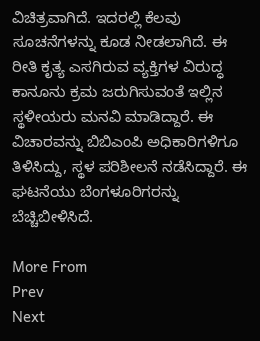ವಿಚಿತ್ರವಾಗಿದೆ. ಇದರಲ್ಲಿ ಕೆಲವು ಸೂಚನೆಗಳನ್ನು ಕೂಡ ನೀಡಲಾಗಿದೆ. ಈ ರೀತಿ ಕೃತ್ಯ ಎಸಗಿರುವ ವ್ಯಕ್ತಿಗಳ ವಿರುದ್ಧ ಕಾನೂನು ಕ್ರಮ ಜರುಗಿಸುವಂತೆ ಇಲ್ಲಿನ ಸ್ಥಳೀಯರು ಮನವಿ ಮಾಡಿದ್ದಾರೆ. ಈ ವಿಚಾರವನ್ನು ಬಿಬಿಎಂಪಿ ಅಧಿಕಾರಿಗಳಿಗೂ ತಿಳಿಸಿದ್ದು, ಸ್ಥಳ ಪರಿಶೀಲನೆ ನಡೆಸಿದ್ದಾರೆ. ಈ ಘಟನೆಯು ಬೆಂಗಳೂರಿಗರನ್ನು ಬೆಚ್ಚಿಬೀಳಿಸಿದೆ.

More From
Prev
Next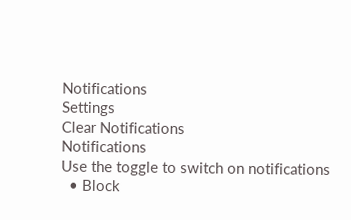Notifications
Settings
Clear Notifications
Notifications
Use the toggle to switch on notifications
  • Block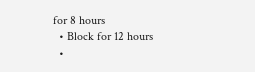for 8 hours
  • Block for 12 hours
  •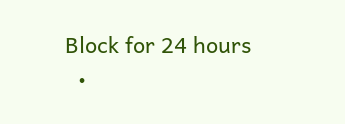Block for 24 hours
  •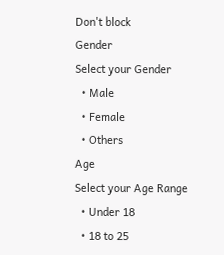Don't block
Gender
Select your Gender
  • Male
  • Female
  • Others
Age
Select your Age Range
  • Under 18
  • 18 to 25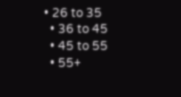• 26 to 35
  • 36 to 45
  • 45 to 55
  • 55+